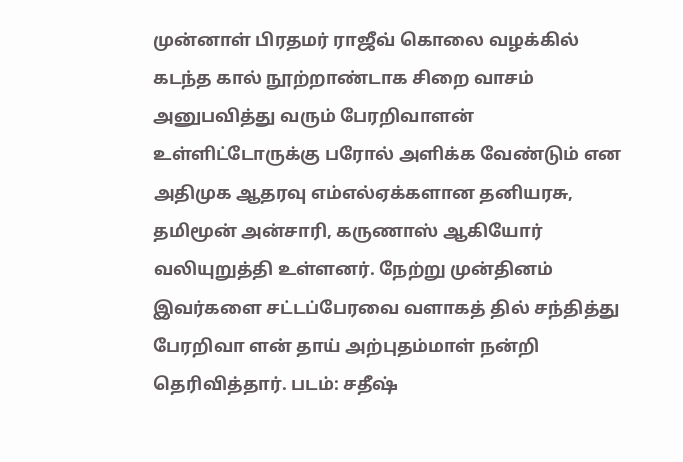முன்னாள் பிரதமர் ராஜீவ் கொலை வழக்கில் கடந்த கால் நூற்றாண்டாக சிறை வாசம் அனுபவித்து வரும் பேரறிவாளன் உள்ளிட்டோருக்கு பரோல் அளிக்க வேண்டும் என அதிமுக ஆதரவு எம்எல்ஏக்களான தனியரசு, தமிமூன் அன்சாரி, கருணாஸ் ஆகியோர் வலியுறுத்தி உள்ளனர். நேற்று முன்தினம் இவர்களை சட்டப்பேரவை வளாகத் தில் சந்தித்து பேரறிவா ளன் தாய் அற்புதம்மாள் நன்றி தெரிவித்தார். படம்: சதீஷ்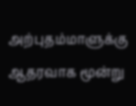அற்புதம்மாளுக்கு ஆதரவாக மூன்று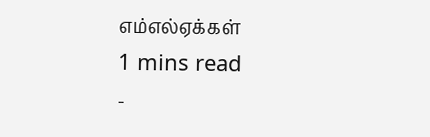எம்எல்ஏக்கள்
1 mins read
-